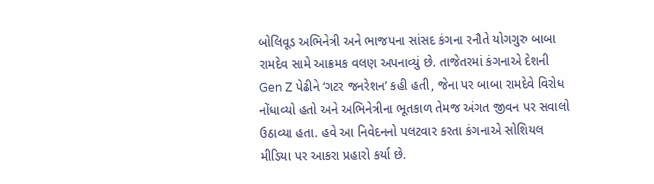બોલિવૂડ અભિનેત્રી અને ભાજપના સાંસદ કંગના રનૌતે યોગગુરુ બાબા રામદેવ સામે આક્રમક વલણ અપનાવ્યું છે. તાજેતરમાં કંગનાએ દેશની Gen Z પેઢીને ‘ગટર જનરેશન’ કહી હતી, જેના પર બાબા રામદેવે વિરોધ નોંધાવ્યો હતો અને અભિનેત્રીના ભૂતકાળ તેમજ અંગત જીવન પર સવાલો ઉઠાવ્યા હતા. હવે આ નિવેદનનો પલટવાર કરતા કંગનાએ સોશિયલ મીડિયા પર આકરા પ્રહારો કર્યા છે.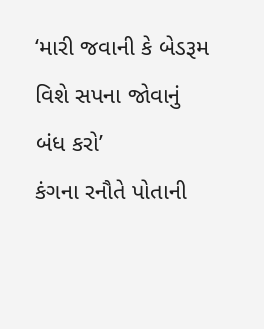‘મારી જવાની કે બેડરૂમ વિશે સપના જોવાનું બંધ કરો’
કંગના રનૌતે પોતાની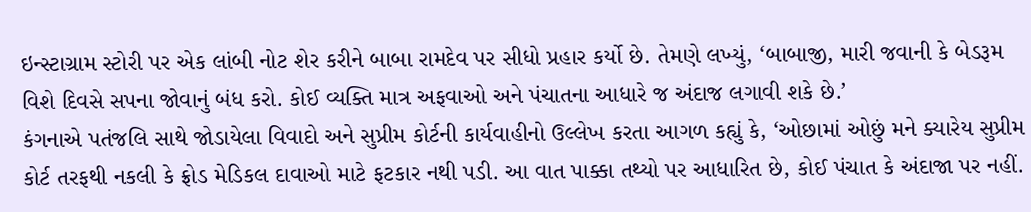ઇન્સ્ટાગ્રામ સ્ટોરી પર એક લાંબી નોટ શેર કરીને બાબા રામદેવ પર સીધો પ્રહાર કર્યો છે. તેમણે લખ્યું, ‘બાબાજી, મારી જવાની કે બેડરૂમ વિશે દિવસે સપના જોવાનું બંધ કરો. કોઈ વ્યક્તિ માત્ર અફવાઓ અને પંચાતના આધારે જ અંદાજ લગાવી શકે છે.’
કંગનાએ પતંજલિ સાથે જોડાયેલા વિવાદો અને સુપ્રીમ કોર્ટની કાર્યવાહીનો ઉલ્લેખ કરતા આગળ કહ્યું કે, ‘ઓછામાં ઓછું મને ક્યારેય સુપ્રીમ કોર્ટ તરફથી નકલી કે ફ્રોડ મેડિકલ દાવાઓ માટે ફટકાર નથી પડી. આ વાત પાક્કા તથ્યો પર આધારિત છે, કોઈ પંચાત કે અંદાજા પર નહીં.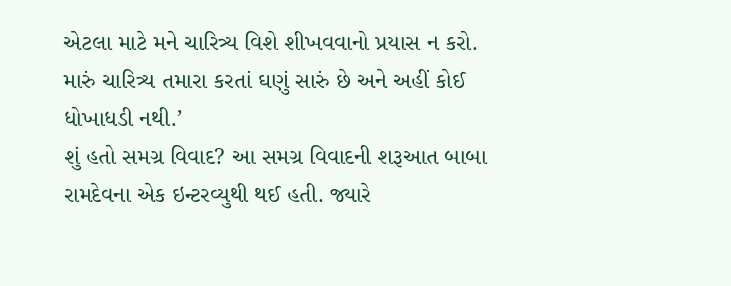એટલા માટે મને ચારિત્ર્ય વિશે શીખવવાનો પ્રયાસ ન કરો. મારું ચારિત્ર્ય તમારા કરતાં ઘણું સારું છે અને અહીં કોઈ ધોખાધડી નથી.’
શું હતો સમગ્ર વિવાદ? આ સમગ્ર વિવાદની શરૂઆત બાબા રામદેવના એક ઇન્ટરવ્યુથી થઈ હતી. જ્યારે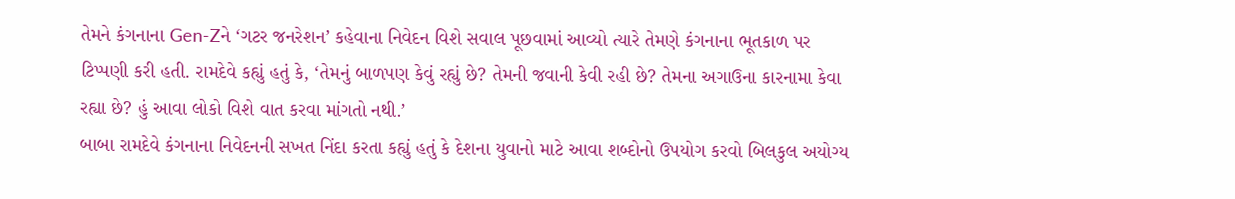તેમને કંગનાના Gen-Zને ‘ગટર જનરેશન’ કહેવાના નિવેદન વિશે સવાલ પૂછવામાં આવ્યો ત્યારે તેમણે કંગનાના ભૂતકાળ પર ટિપ્પણી કરી હતી. રામદેવે કહ્યું હતું કે, ‘તેમનું બાળપણ કેવું રહ્યું છે? તેમની જવાની કેવી રહી છે? તેમના અગાઉના કારનામા કેવા રહ્યા છે? હું આવા લોકો વિશે વાત કરવા માંગતો નથી.’
બાબા રામદેવે કંગનાના નિવેદનની સખત નિંદા કરતા કહ્યું હતું કે દેશના યુવાનો માટે આવા શબ્દોનો ઉપયોગ કરવો બિલકુલ અયોગ્ય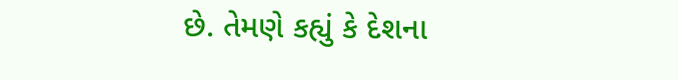છે. તેમણે કહ્યું કે દેશના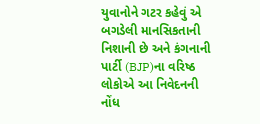યુવાનોને ગટર કહેવું એ બગડેલી માનસિકતાની નિશાની છે અને કંગનાની પાર્ટી (BJP)ના વરિષ્ઠ લોકોએ આ નિવેદનની નોંધ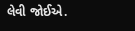લેવી જોઈએ.